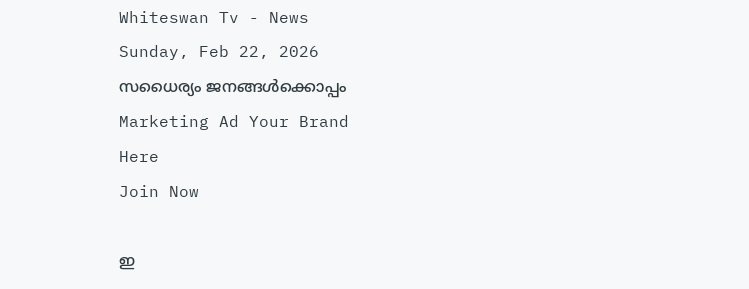Whiteswan Tv - News
Sunday, Feb 22, 2026
സധൈര്യം ജനങ്ങൾക്കൊപ്പം
Marketing Ad Your Brand
Here
Join Now

ഇ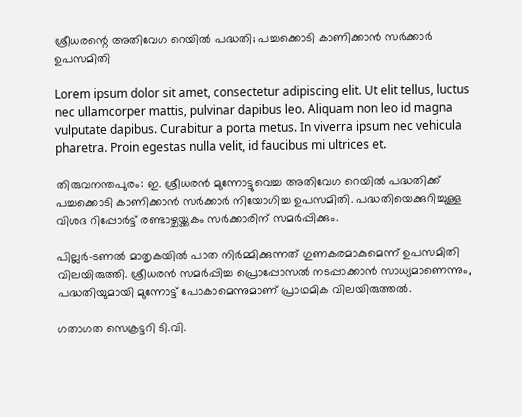ശ്രീധരന്റെ അതിവേഗ റെയിൽ പദ്ധതി; പച്ചക്കൊടി കാണിക്കാന്‍ സര്‍ക്കാര്‍ ഉപസമിതി

Lorem ipsum dolor sit amet, consectetur adipiscing elit. Ut elit tellus, luctus nec ullamcorper mattis, pulvinar dapibus leo. Aliquam non leo id magna vulputate dapibus. Curabitur a porta metus. In viverra ipsum nec vehicula pharetra. Proin egestas nulla velit, id faucibus mi ultrices et.

തിരുവനന്തപുരം: ഇ. ശ്രീധരൻ മുന്നോട്ടുവെച്ച അതിവേഗ റെയിൽ പദ്ധതിക്ക് പച്ചക്കൊടി കാണിക്കാൻ സർക്കാർ നിയോഗിച്ച ഉപസമിതി. പദ്ധതിയെക്കുറിച്ചുള്ള വിശദ റിപ്പോർട്ട് രണ്ടാഴ്ചയ്ക്കകം സർക്കാരിന് സമർപ്പിക്കും.

പില്ലർ–ടണൽ മാതൃകയിൽ പാത നിർമ്മിക്കുന്നത് ഗുണകരമാകുമെന്ന് ഉപസമിതി വിലയിരുത്തി. ശ്രീധരൻ സമർപ്പിച്ച പ്രൊപ്പോസൽ നടപ്പാക്കാൻ സാധ്യമാണെന്നും, പദ്ധതിയുമായി മുന്നോട്ട് പോകാമെന്നുമാണ് പ്രാഥമിക വിലയിരുത്തൽ.

ഗതാഗത സെക്രട്ടറി ടി.വി.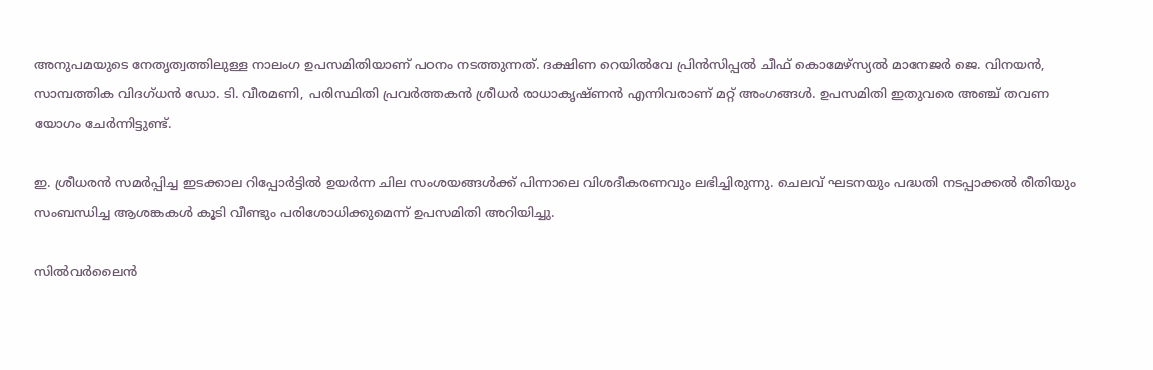അനുപമയുടെ നേതൃത്വത്തിലുള്ള നാലംഗ ഉപസമിതിയാണ് പഠനം നടത്തുന്നത്. ദക്ഷിണ റെയിൽവേ പ്രിൻസിപ്പൽ ചീഫ് കൊമേഴ്സ്യൽ മാനേജർ ജെ. വിനയൻ, സാമ്പത്തിക വിദഗ്ധൻ ഡോ. ടി. വീരമണി, പരിസ്ഥിതി പ്രവർത്തകൻ ശ്രീധർ രാധാകൃഷ്ണൻ എന്നിവരാണ് മറ്റ് അംഗങ്ങൾ. ഉപസമിതി ഇതുവരെ അഞ്ച് തവണ യോഗം ചേർന്നിട്ടുണ്ട്.

ഇ. ശ്രീധരൻ സമർപ്പിച്ച ഇടക്കാല റിപ്പോർട്ടിൽ ഉയർന്ന ചില സംശയങ്ങൾക്ക് പിന്നാലെ വിശദീകരണവും ലഭിച്ചിരുന്നു. ചെലവ് ഘടനയും പദ്ധതി നടപ്പാക്കൽ രീതിയും സംബന്ധിച്ച ആശങ്കകൾ കൂടി വീണ്ടും പരിശോധിക്കുമെന്ന് ഉപസമിതി അറിയിച്ചു.

സിൽവർലൈൻ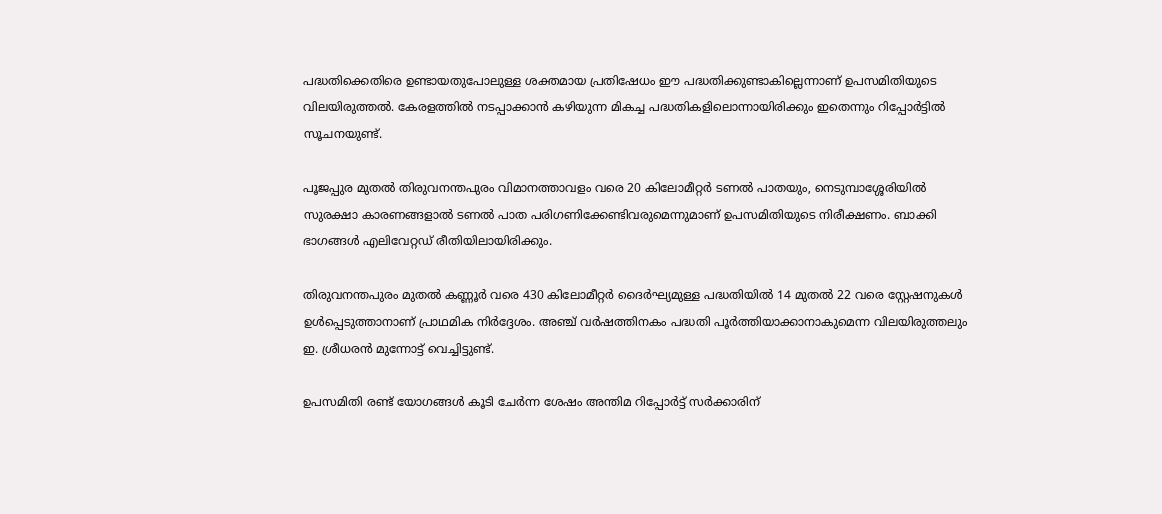പദ്ധതിക്കെതിരെ ഉണ്ടായതുപോലുള്ള ശക്തമായ പ്രതിഷേധം ഈ പദ്ധതിക്കുണ്ടാകില്ലെന്നാണ് ഉപസമിതിയുടെ വിലയിരുത്തൽ. കേരളത്തിൽ നടപ്പാക്കാൻ കഴിയുന്ന മികച്ച പദ്ധതികളിലൊന്നായിരിക്കും ഇതെന്നും റിപ്പോർട്ടിൽ സൂചനയുണ്ട്.

പൂജപ്പുര മുതൽ തിരുവനന്തപുരം വിമാനത്താവളം വരെ 20 കിലോമീറ്റർ ടണൽ പാതയും, നെടുമ്പാശ്ശേരിയിൽ സുരക്ഷാ കാരണങ്ങളാൽ ടണൽ പാത പരിഗണിക്കേണ്ടിവരുമെന്നുമാണ് ഉപസമിതിയുടെ നിരീക്ഷണം. ബാക്കി ഭാഗങ്ങൾ എലിവേറ്റഡ് രീതിയിലായിരിക്കും.

തിരുവനന്തപുരം മുതൽ കണ്ണൂർ വരെ 430 കിലോമീറ്റർ ദൈർഘ്യമുള്ള പദ്ധതിയിൽ 14 മുതൽ 22 വരെ സ്റ്റേഷനുകൾ ഉൾപ്പെടുത്താനാണ് പ്രാഥമിക നിർദ്ദേശം. അഞ്ച് വർഷത്തിനകം പദ്ധതി പൂർത്തിയാക്കാനാകുമെന്ന വിലയിരുത്തലും ഇ. ശ്രീധരൻ മുന്നോട്ട് വെച്ചിട്ടുണ്ട്.

ഉപസമിതി രണ്ട് യോഗങ്ങൾ കൂടി ചേർന്ന ശേഷം അന്തിമ റിപ്പോർട്ട് സർക്കാരിന്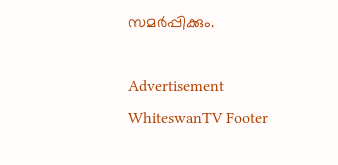സമർപ്പിക്കും.

Advertisement
WhiteswanTV Footer